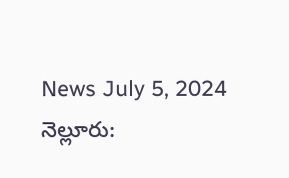News July 5, 2024
నెల్లూరు: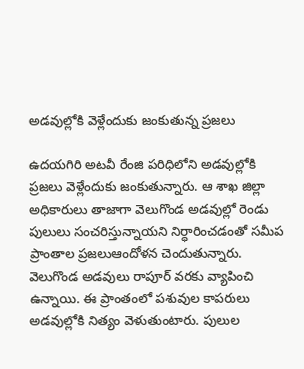అడవుల్లోకి వెళ్లేందుకు జంకుతున్న ప్రజలు

ఉదయగిరి అటవీ రేంజి పరిధిలోని అడవుల్లోకి ప్రజలు వెళ్లేందుకు జంకుతున్నారు. ఆ శాఖ జిల్లా అధికారులు తాజాగా వెలుగొండ అడవుల్లో రెండు పులులు సంచరిస్తున్నాయని నిర్ధారించడంతో సమీప ప్రాంతాల ప్రజలుఆందోళన చెందుతున్నారు. వెలుగొండ అడవులు రాపూర్ వరకు వ్యాపించి ఉన్నాయి. ఈ ప్రాంతంలో పశువుల కాపరులు అడవుల్లోకి నిత్యం వెళుతుంటారు. పులుల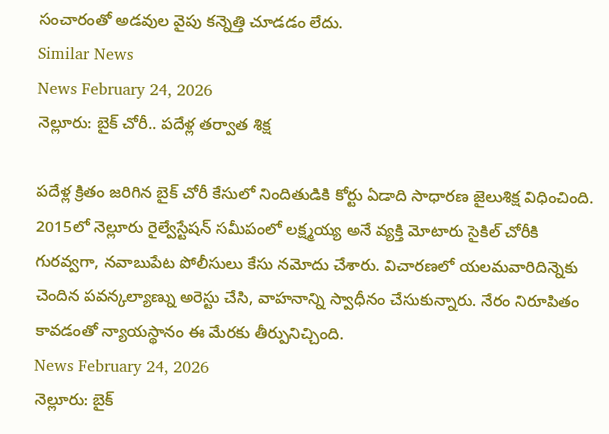సంచారంతో అడవుల వైపు కన్నెత్తి చూడడం లేదు.
Similar News
News February 24, 2026
నెల్లూరు: బైక్ చోరీ.. పదేళ్ల తర్వాత శిక్ష

పదేళ్ల క్రితం జరిగిన బైక్ చోరీ కేసులో నిందితుడికి కోర్టు ఏడాది సాధారణ జైలుశిక్ష విధించింది. 2015లో నెల్లూరు రైల్వేస్టేషన్ సమీపంలో లక్ష్మయ్య అనే వ్యక్తి మోటారు సైకిల్ చోరీకి గురవ్వగా, నవాబుపేట పోలీసులు కేసు నమోదు చేశారు. విచారణలో యలమవారిదిన్నెకు చెందిన పవన్కల్యాణ్ను అరెస్టు చేసి, వాహనాన్ని స్వాధీనం చేసుకున్నారు. నేరం నిరూపితం కావడంతో న్యాయస్థానం ఈ మేరకు తీర్పునిచ్చింది.
News February 24, 2026
నెల్లూరు: బైక్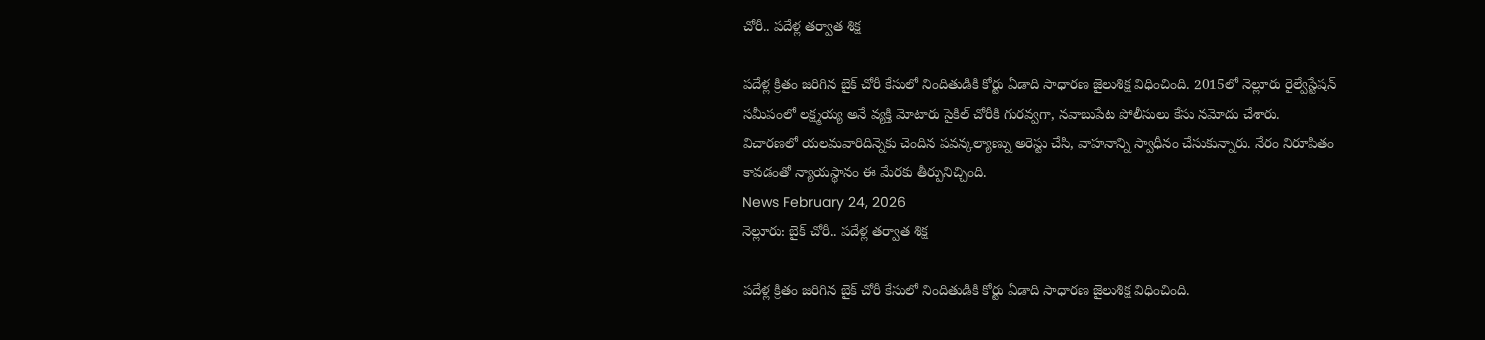చోరీ.. పదేళ్ల తర్వాత శిక్ష

పదేళ్ల క్రితం జరిగిన బైక్ చోరీ కేసులో నిందితుడికి కోర్టు ఏడాది సాధారణ జైలుశిక్ష విధించింది. 2015లో నెల్లూరు రైల్వేస్టేషన్ సమీపంలో లక్ష్మయ్య అనే వ్యక్తి మోటారు సైకిల్ చోరీకి గురవ్వగా, నవాబుపేట పోలీసులు కేసు నమోదు చేశారు. విచారణలో యలమవారిదిన్నెకు చెందిన పవన్కల్యాణ్ను అరెస్టు చేసి, వాహనాన్ని స్వాధీనం చేసుకున్నారు. నేరం నిరూపితం కావడంతో న్యాయస్థానం ఈ మేరకు తీర్పునిచ్చింది.
News February 24, 2026
నెల్లూరు: బైక్ చోరీ.. పదేళ్ల తర్వాత శిక్ష

పదేళ్ల క్రితం జరిగిన బైక్ చోరీ కేసులో నిందితుడికి కోర్టు ఏడాది సాధారణ జైలుశిక్ష విధించింది.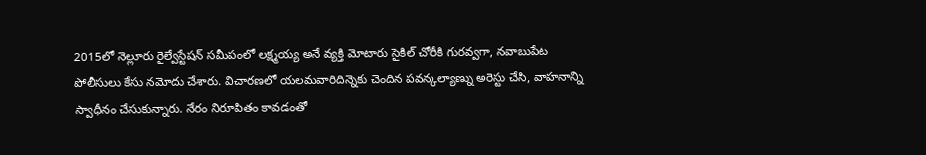2015లో నెల్లూరు రైల్వేస్టేషన్ సమీపంలో లక్ష్మయ్య అనే వ్యక్తి మోటారు సైకిల్ చోరీకి గురవ్వగా, నవాబుపేట పోలీసులు కేసు నమోదు చేశారు. విచారణలో యలమవారిదిన్నెకు చెందిన పవన్కల్యాణ్ను అరెస్టు చేసి, వాహనాన్ని స్వాధీనం చేసుకున్నారు. నేరం నిరూపితం కావడంతో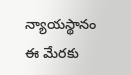న్యాయస్థానం ఈ మేరకు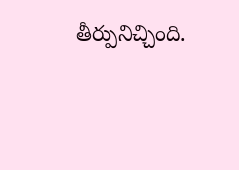తీర్పునిచ్చింది.